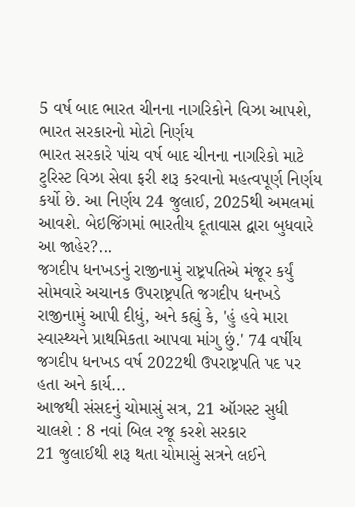5 વર્ષ બાદ ભારત ચીનના નાગરિકોને વિઝા આપશે, ભારત સરકારનો મોટો નિર્ણય
ભારત સરકારે પાંચ વર્ષ બાદ ચીનના નાગરિકો માટે ટુરિસ્ટ વિઝા સેવા ફરી શરૂ કરવાનો મહત્વપૂર્ણ નિર્ણય કર્યો છે. આ નિર્ણય 24 જુલાઈ, 2025થી અમલમાં આવશે. બેઇજિંગમાં ભારતીય દૂતાવાસ દ્વારા બુધવારે આ જાહેર?...
જગદીપ ધનખડનું રાજીનામું રાષ્ટ્રપતિએ મંજૂર કર્યું
સોમવારે અચાનક ઉપરાષ્ટ્રપતિ જગદીપ ધનખડે રાજીનામું આપી દીધું, અને કહ્યું કે, 'હું હવે મારા સ્વાસ્થ્યને પ્રાથમિકતા આપવા માંગુ છું.' 74 વર્ષીય જગદીપ ધનખડ વર્ષ 2022થી ઉપરાષ્ટ્રપતિ પદ પર હતા અને કાર્ય...
આજથી સંસદનું ચોમાસું સત્ર, 21 ઑગસ્ટ સુધી ચાલશે : 8 નવાં બિલ રજૂ કરશે સરકાર
21 જુલાઈથી શરૂ થતા ચોમાસું સત્રને લઈને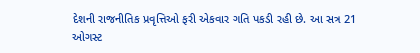દેશની રાજનીતિક પ્રવૃત્તિઓ ફરી એકવાર ગતિ પકડી રહી છે. આ સત્ર 21 ઓગસ્ટ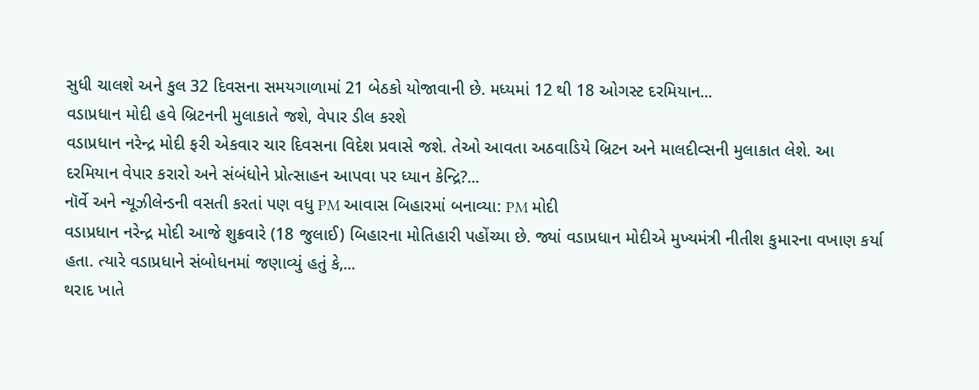સુધી ચાલશે અને કુલ 32 દિવસના સમયગાળામાં 21 બેઠકો યોજાવાની છે. મધ્યમાં 12 થી 18 ઓગસ્ટ દરમિયાન...
વડાપ્રધાન મોદી હવે બ્રિટનની મુલાકાતે જશે, વેપાર ડીલ કરશે
વડાપ્રધાન નરેન્દ્ર મોદી ફરી એકવાર ચાર દિવસના વિદેશ પ્રવાસે જશે. તેઓ આવતા અઠવાડિયે બ્રિટન અને માલદીવ્સની મુલાકાત લેશે. આ દરમિયાન વેપાર કરારો અને સંબંધોને પ્રોત્સાહન આપવા પર ધ્યાન કેન્દ્રિ?...
નૉર્વે અને ન્યૂઝીલેન્ડની વસતી કરતાં પણ વધુ PM આવાસ બિહારમાં બનાવ્યા: PM મોદી
વડાપ્રધાન નરેન્દ્ર મોદી આજે શુક્રવારે (18 જુલાઈ) બિહારના મોતિહારી પહોંચ્યા છે. જ્યાં વડાપ્રધાન મોદીએ મુખ્યમંત્રી નીતીશ કુમારના વખાણ કર્યા હતા. ત્યારે વડાપ્રધાને સંબોધનમાં જણાવ્યું હતું કે,...
થરાદ ખાતે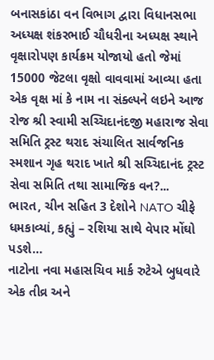બનાસકાંઠા વન વિભાગ દ્વારા વિધાનસભા અધ્યક્ષ શંકરભાઈ ચૌધરીના અધ્યક્ષ સ્થાને વૃક્ષારોપણ કાર્યક્રમ યોજાયો હતો જેમાં 15000 જેટલા વૃક્ષો વાવવામાં આવ્યા હતા
એક વૃક્ષ માં કે નામ ના સંક્લ્પને લઇને આજ રોજ શ્રી સ્વામી સચ્ચિદાનંદજી મહારાજ સેવા સમિતિ ટ્રસ્ટ થરાદ સંચાલિત સાર્વજનિક સ્મશાન ગૃહ થરાદ ખાતે શ્રી સચ્ચિદાનંદ ટ્રસ્ટ સેવા સમિતિ તથા સામાજિક વન?...
ભારત, ચીન સહિત 3 દેશોને NATO ચીફે ધમકાવ્યાં, કહ્યું – રશિયા સાથે વેપાર મોંઘો પડશે…
નાટોના નવા મહાસચિવ માર્ક રુટેએ બુધવારે એક તીવ્ર અને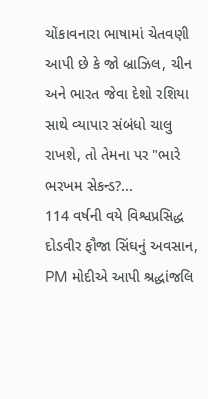ચોંકાવનારા ભાષામાં ચેતવણી આપી છે કે જો બ્રાઝિલ, ચીન અને ભારત જેવા દેશો રશિયા સાથે વ્યાપાર સંબંધો ચાલુ રાખશે, તો તેમના પર "ભારે ભરખમ સેકન્ડ?...
114 વર્ષની વયે વિશ્વપ્રસિદ્ધ દોડવીર ફૌજા સિંઘનું અવસાન, PM મોદીએ આપી શ્રદ્ધાંજલિ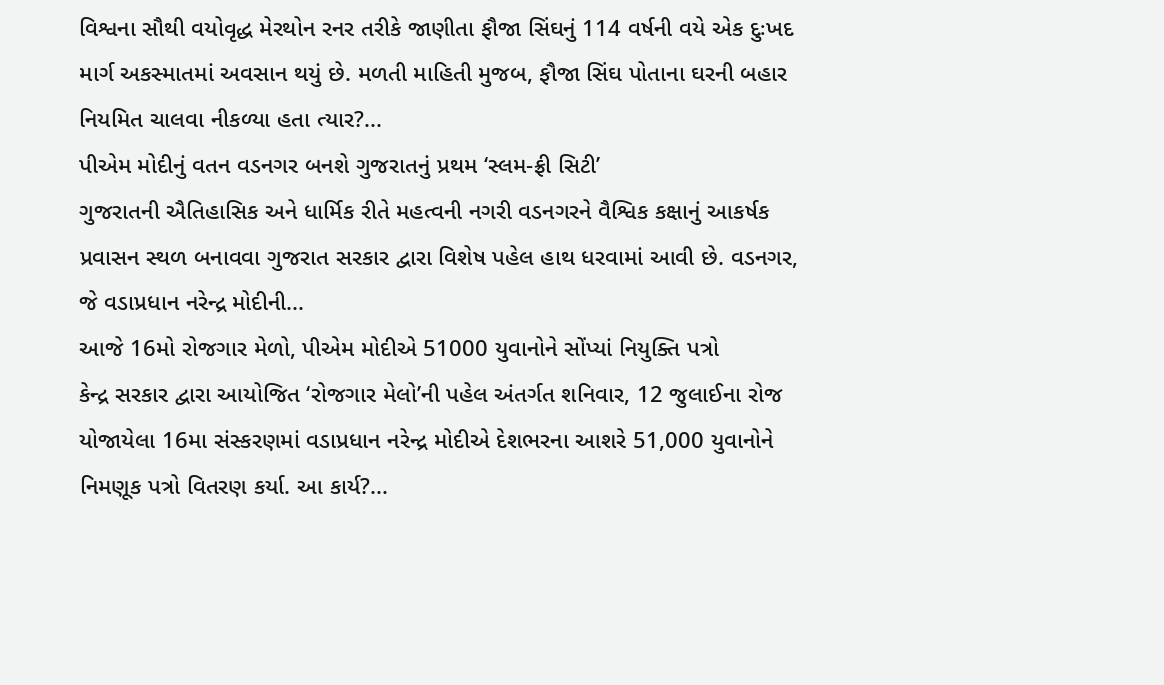વિશ્વના સૌથી વયોવૃદ્ધ મેરથોન રનર તરીકે જાણીતા ફૌજા સિંઘનું 114 વર્ષની વયે એક દુઃખદ માર્ગ અકસ્માતમાં અવસાન થયું છે. મળતી માહિતી મુજબ, ફૌજા સિંઘ પોતાના ઘરની બહાર નિયમિત ચાલવા નીકળ્યા હતા ત્યાર?...
પીએમ મોદીનું વતન વડનગર બનશે ગુજરાતનું પ્રથમ ‘સ્લમ-ફ્રી સિટી’
ગુજરાતની ઐતિહાસિક અને ધાર્મિક રીતે મહત્વની નગરી વડનગરને વૈશ્વિક કક્ષાનું આકર્ષક પ્રવાસન સ્થળ બનાવવા ગુજરાત સરકાર દ્વારા વિશેષ પહેલ હાથ ધરવામાં આવી છે. વડનગર, જે વડાપ્રધાન નરેન્દ્ર મોદીની...
આજે 16મો રોજગાર મેળો, પીએમ મોદીએ 51000 યુવાનોને સોંપ્યાં નિયુક્તિ પત્રો
કેન્દ્ર સરકાર દ્વારા આયોજિત ‘રોજગાર મેલો’ની પહેલ અંતર્ગત શનિવાર, 12 જુલાઈના રોજ યોજાયેલા 16મા સંસ્કરણમાં વડાપ્રધાન નરેન્દ્ર મોદીએ દેશભરના આશરે 51,000 યુવાનોને નિમણૂક પત્રો વિતરણ કર્યા. આ કાર્ય?...